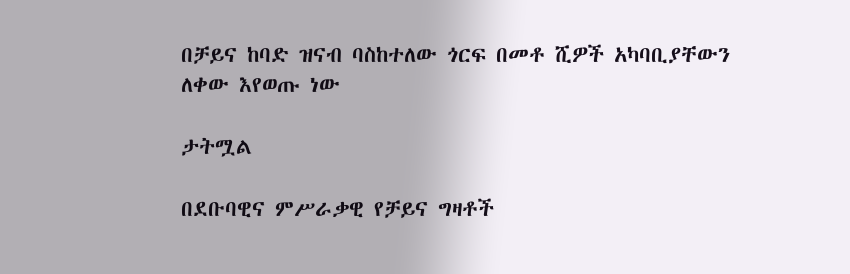በቻይና ከባድ ዝናብ ባስከተለው ጎርፍ በመቶ ሺዎች አካባቢያቸውን ለቀው እየወጡ ነው

ታትሟል

በደቡባዊና ምሥራቃዊ የቻይና ግዛቶች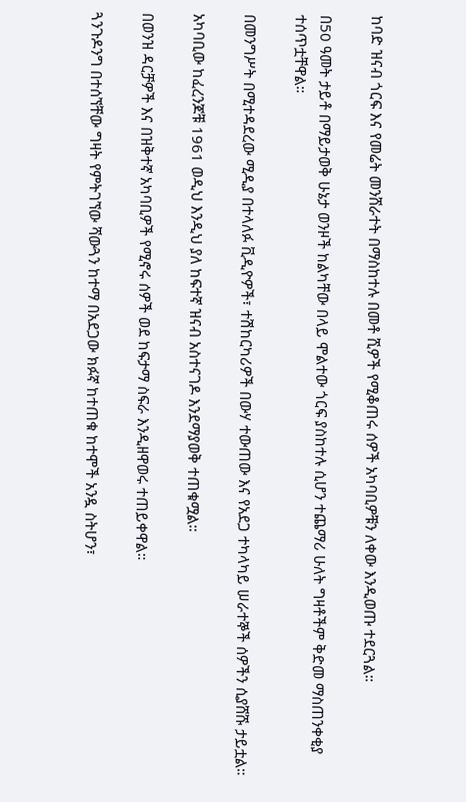ከባድ ዝናብ ጎርፍ እና የመሬት መንሸራተት በማስከተሉ በመቶ ሺዎች የሚቆጠሩ ሰዎች አካባቢዎቹን ለቀው እንዲወጡ ተደርጓል።

በ50 ዓመት ታይቶ በማይታወቅ ሁኔታ ወንዞች ከልካቸው በላይ ሞልተው ጎርፍ ያስከተሉ ሲሆን ተጨማሪ ሁለት ግዛቶችም ቅድመ ማስጠንቀቂያ ተሰጥቷቸዋል።

በመንግሥት በሚተዳደረው ሚዲያ በተላለፉ ቪዲዮዎች፣ ተሽከርካሪዎች በውሃ ተውጠው እና የአደጋ ተካላካይ ሠራተኞች ሰዎችን ሲያሸሹ ታይቷል።

አካባቢው ከፈረንጆቹ 1961 ወዲህ እንዲህ ያለ ከፍተኛ ዝናብ አስተናገዶ እንደማያወቅ ተጠቁሟል።

በወንዝ ዳርቻዎች እና በዝቅተኛ አካባቢዎች የሚኖሩ ሰዎች ወደ ከፍታማ ስፍራ እንዲዘዋወሩ ተጠይቀዋል።

ጓንጉዶንግ በተሰኘቸው ግዛት የምትገኘው ሻውጓን ከተማ በአደጋው ክፉኛ ከተጠቁ ከተሞች አንዷ ስትሆን፣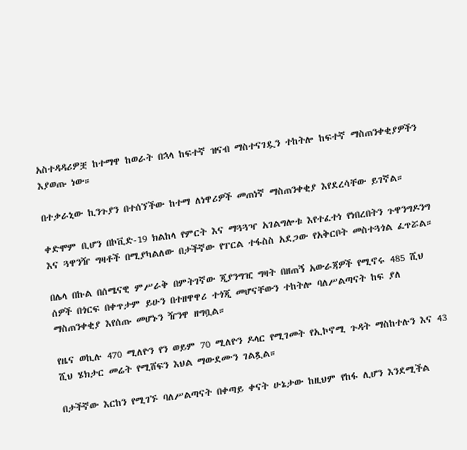አስተዳዳሪዎቿ ከተማዋ ከወራት በኋላ ከፍተኛ ዝናብ ማስተናገዷን ተከትሎ ከፍተኛ ማስጠንቀቂያዎችን እያወጡ ነው።

በተቃራኒው ኪንጉያን በተሰኘችው ከተማ ለነዋሪዎች መጠነኛ ማስጠንቀቂያ እየደረሳቸው ይገኛል።

ቀድሞም ቢሆን በኮቪድ-19 ክልከላ የምርት እና ማጓጓዣ አገልግሎቱ እየተፈተነ የነበረበትን ጉዋንግዶንግ እና ጓዋንዥ ግዛቶች በሚያካልለው በታችኛው የፐርል ተፋስስ አደጋው የአቅርቦት መስተጓጎል ፈጥሯል።

በሌላ በኩል በሰሜናዊ ምሥራቅ በምትገኛው ጂያንግዢ ግዛት በዘጠኝ አውራጃዎች የሚኖሩ 485 ሺህ ሰዎች በጎርፍ በቀጥታም ይሁን በተዘዋዋሪ ተጎጂ መሆናቸውን ተከትሎ ባለሥልጣናት ከፍ ያለ ማስጠንቀቂያ እየሰጡ መሆኑን ዥንዋ ዘግቧል።

የዜና ወኪሉ 470 ሚለዮን የን ወይም 70 ሚለዮን ዶላር የሚገመት የኢኮኖሚ ጉዳት ማስከተሉን እና 43 ሺህ ሄክታር መሬት የሚሸፍን እህል ማውደሙን ገልጿል።

በታችኛው እርከን የሚገኙ ባለሥልጣናት በቀጣይ ቀናት ሁኔታው ከዚህም የከፋ ሊሆን እንደሚችል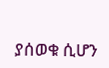ያሰወቁ ሲሆን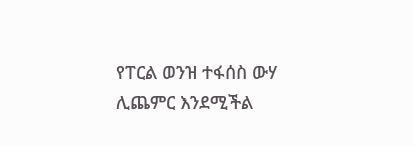የፐርል ወንዝ ተፋሰስ ውሃ ሊጨምር እንደሚችል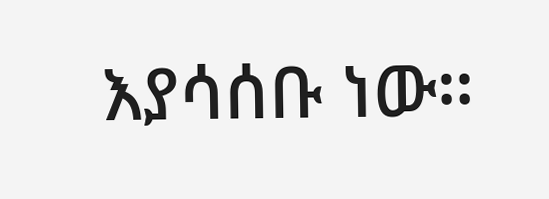እያሳሰቡ ነው።